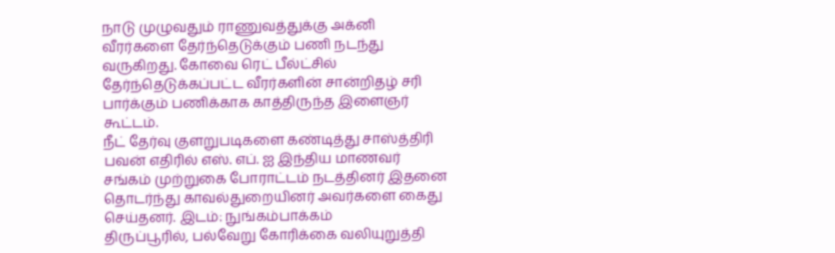நாடு முழுவதும் ராணுவத்துக்கு அக்னி வீரர்களை தேர்ந்தெடுக்கும் பணி நடந்து வருகிறது. கோவை ரெட் பீல்ட்சில் தேர்ந்தெடுக்கப்பட்ட வீரர்களின் சான்றிதழ் சரி பார்க்கும் பணிக்காக காத்திருந்த இளைஞர் கூட்டம்.
நீட் தேர்வு குளறுபடிகளை கண்டித்து சாஸ்த்திரி பவன் எதிரில் எஸ். எப். ஐ இந்திய மாணவர் சங்கம் முற்றுகை போராட்டம் நடத்தினர் இதனை தொடர்ந்து காவல்துறையினர் அவர்களை கைது செய்தனர். இடம்: நுங்கம்பாக்கம்
திருப்பூரில், பல்வேறு கோரிக்கை வலியுறுத்தி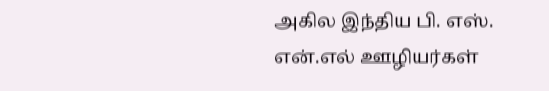அகில இந்திய பி. எஸ். என்.எல் ஊழியர்கள்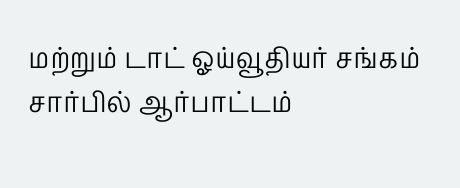மற்றும் டாட் ஓய்வூதியர் சங்கம் சார்பில் ஆர்பாட்டம்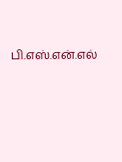பி.எஸ்.என்.எல்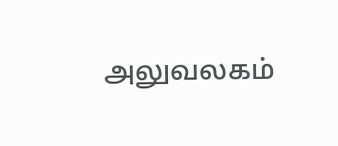அலுவலகம்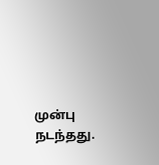முன்பு நடந்தது.